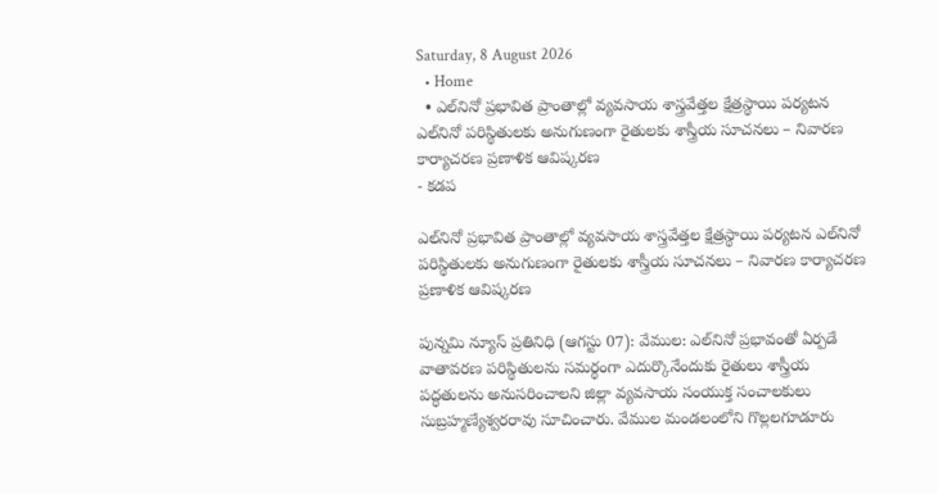Saturday, 8 August 2026
  • Home
  • ఎల్‌నినో ప్రభావిత ప్రాంతాల్లో వ్యవసాయ శాస్త్రవేత్తల క్షేత్రస్థాయి పర్యటన ఎల్‌నినో పరిస్థితులకు అనుగుణంగా రైతులకు శాస్త్రీయ సూచనలు – నివారణ కార్యాచరణ ప్రణాళిక ఆవిష్కరణ
- కడప

ఎల్‌నినో ప్రభావిత ప్రాంతాల్లో వ్యవసాయ శాస్త్రవేత్తల క్షేత్రస్థాయి పర్యటన ఎల్‌నినో పరిస్థితులకు అనుగుణంగా రైతులకు శాస్త్రీయ సూచనలు – నివారణ కార్యాచరణ ప్రణాళిక ఆవిష్కరణ

పున్నమి న్యూస్ ప్రతినిధి (ఆగస్టు 07): వేముల: ఎల్‌నినో ప్రభావంతో ఏర్పడే వాతావరణ పరిస్థితులను సమర్థంగా ఎదుర్కొనేందుకు రైతులు శాస్త్రీయ పద్ధతులను అనుసరించాలని జిల్లా వ్యవసాయ సంయుక్త సంచాలకులు సుబ్రహ్మణ్యేశ్వరరావు సూచించారు. వేముల మండలంలోని గొల్లలగూడూరు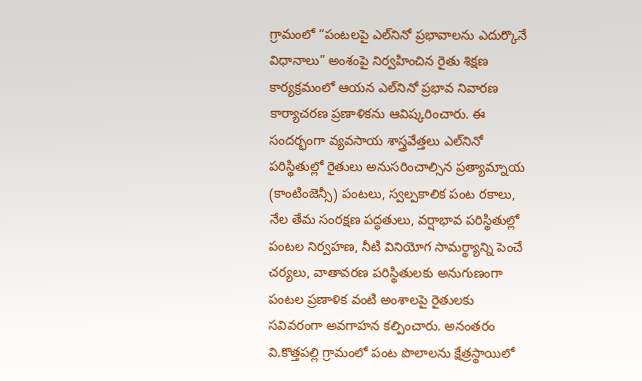గ్రామంలో “పంటలపై ఎల్‌నినో ప్రభావాలను ఎదుర్కొనే విధానాలు” అంశంపై నిర్వహించిన రైతు శిక్షణ కార్యక్రమంలో ఆయన ఎల్‌నినో ప్రభావ నివారణ కార్యాచరణ ప్రణాళికను ఆవిష్కరించారు. ఈ సందర్భంగా వ్యవసాయ శాస్త్రవేత్తలు ఎల్‌నినో పరిస్థితుల్లో రైతులు అనుసరించాల్సిన ప్రత్యామ్నాయ (కాంటింజెన్సీ) పంటలు, స్వల్పకాలిక పంట రకాలు, నేల తేమ సంరక్షణ పద్ధతులు, వర్షాభావ పరిస్థితుల్లో పంటల నిర్వహణ, నీటి వినియోగ సామర్థ్యాన్ని పెంచే చర్యలు, వాతావరణ పరిస్థితులకు అనుగుణంగా పంటల ప్రణాళిక వంటి అంశాలపై రైతులకు సవివరంగా అవగాహన కల్పించారు. అనంతరం వి.కొత్తపల్లి గ్రామంలో పంట పొలాలను క్షేత్రస్థాయిలో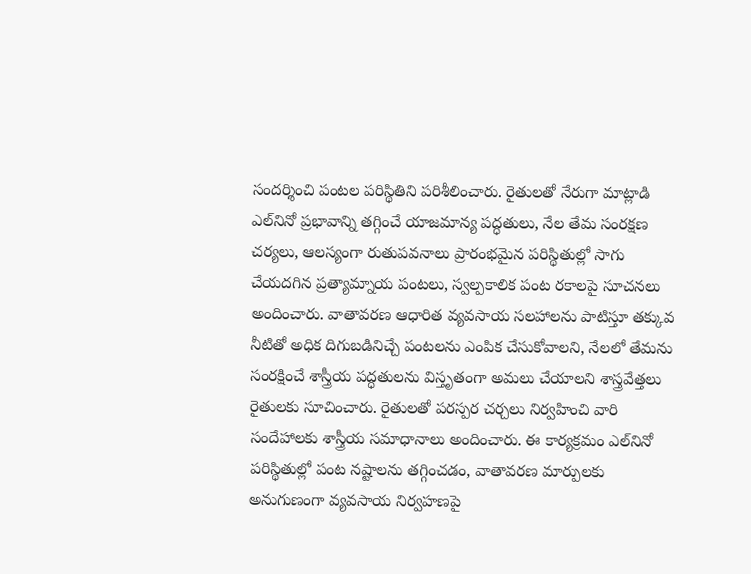సందర్శించి పంటల పరిస్థితిని పరిశీలించారు. రైతులతో నేరుగా మాట్లాడి ఎల్‌నినో ప్రభావాన్ని తగ్గించే యాజమాన్య పద్ధతులు, నేల తేమ సంరక్షణ చర్యలు, ఆలస్యంగా రుతుపవనాలు ప్రారంభమైన పరిస్థితుల్లో సాగు చేయదగిన ప్రత్యామ్నాయ పంటలు, స్వల్పకాలిక పంట రకాలపై సూచనలు అందించారు. వాతావరణ ఆధారిత వ్యవసాయ సలహాలను పాటిస్తూ తక్కువ నీటితో అధిక దిగుబడినిచ్చే పంటలను ఎంపిక చేసుకోవాలని, నేలలో తేమను సంరక్షించే శాస్త్రీయ పద్ధతులను విస్తృతంగా అమలు చేయాలని శాస్త్రవేత్తలు రైతులకు సూచించారు. రైతులతో పరస్పర చర్చలు నిర్వహించి వారి సందేహాలకు శాస్త్రీయ సమాధానాలు అందించారు. ఈ కార్యక్రమం ఎల్‌నినో పరిస్థితుల్లో పంట నష్టాలను తగ్గించడం, వాతావరణ మార్పులకు అనుగుణంగా వ్యవసాయ నిర్వహణపై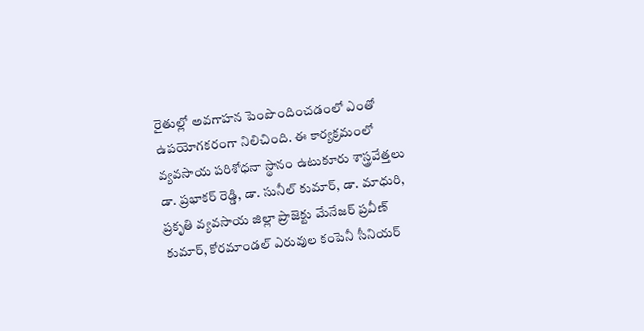రైతుల్లో అవగాహన పెంపొందించడంలో ఎంతో ఉపయోగకరంగా నిలిచింది. ఈ కార్యక్రమంలో వ్యవసాయ పరిశోధనా స్థానం ఉటుకూరు శాస్త్రవేత్తలు డా. ప్రభాకర్ రెడ్డి, డా. సునీల్ కుమార్, డా. మాధురి, ప్రకృతి వ్యవసాయ జిల్లా ప్రాజెక్టు మేనేజర్ ప్రవీణ్ కుమార్, కోరమాండల్ ఎరువుల కంపెనీ సీనియర్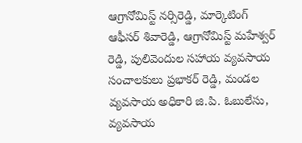ఆగ్రానోమిస్ట్ నర్సిరెడ్డి, మార్కెటింగ్ ఆఫీసర్ శివారెడ్డి, ఆగ్రానోమిస్ట్ మహేశ్వర్ రెడ్డి, పులివెందుల సహాయ వ్యవసాయ సంచాలకులు ప్రభాకర్ రెడ్డి, మండల వ్యవసాయ అధికారి జి.పి. ఓబులేసు, వ్యవసాయ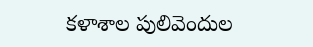కళాశాల పులివెందుల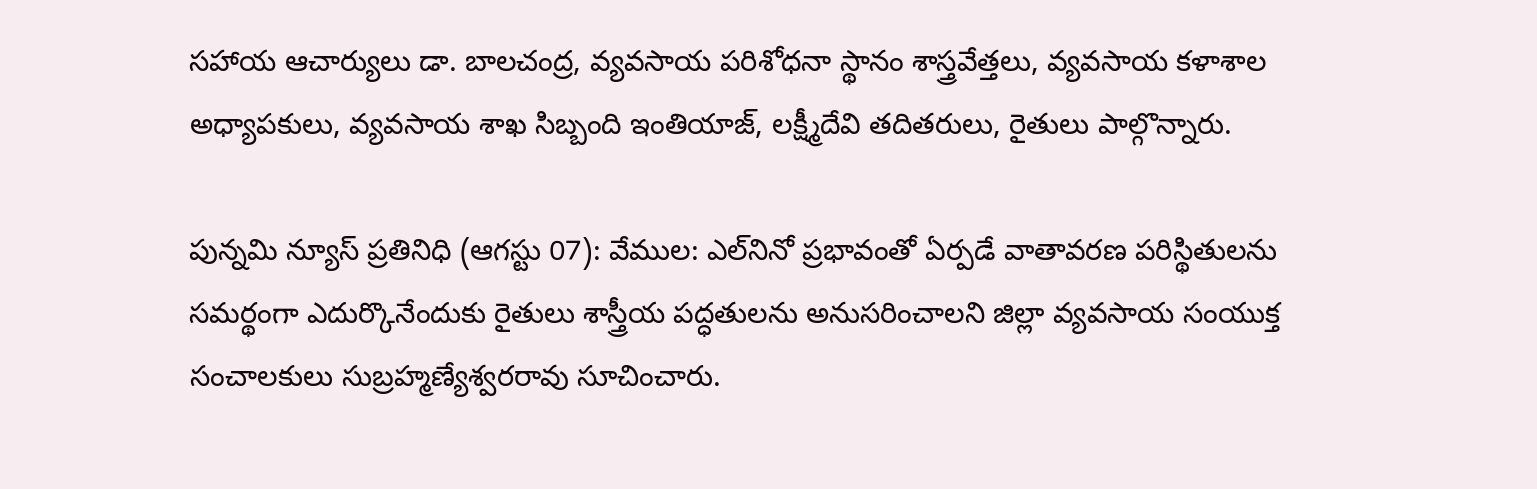సహాయ ఆచార్యులు డా. బాలచంద్ర, వ్యవసాయ పరిశోధనా స్థానం శాస్త్రవేత్తలు, వ్యవసాయ కళాశాల అధ్యాపకులు, వ్యవసాయ శాఖ సిబ్బంది ఇంతియాజ్, లక్ష్మీదేవి తదితరులు, రైతులు పాల్గొన్నారు.

పున్నమి న్యూస్ ప్రతినిధి (ఆగస్టు 07): వేముల: ఎల్‌నినో ప్రభావంతో ఏర్పడే వాతావరణ పరిస్థితులను సమర్థంగా ఎదుర్కొనేందుకు రైతులు శాస్త్రీయ పద్ధతులను అనుసరించాలని జిల్లా వ్యవసాయ సంయుక్త సంచాలకులు సుబ్రహ్మణ్యేశ్వరరావు సూచించారు.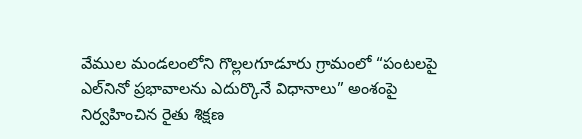వేముల మండలంలోని గొల్లలగూడూరు గ్రామంలో “పంటలపై ఎల్‌నినో ప్రభావాలను ఎదుర్కొనే విధానాలు” అంశంపై నిర్వహించిన రైతు శిక్షణ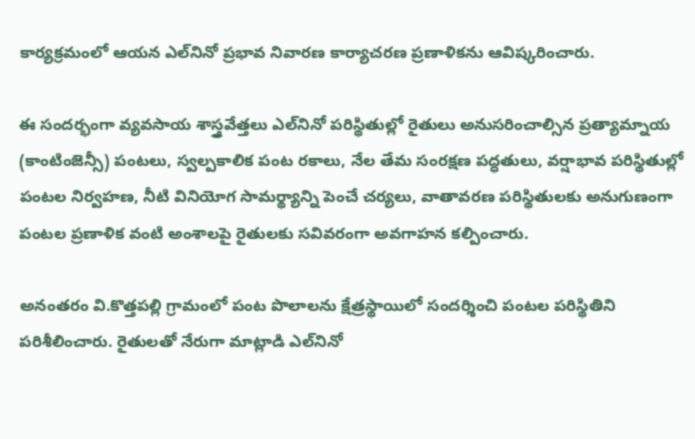కార్యక్రమంలో ఆయన ఎల్‌నినో ప్రభావ నివారణ కార్యాచరణ ప్రణాళికను ఆవిష్కరించారు.

ఈ సందర్భంగా వ్యవసాయ శాస్త్రవేత్తలు ఎల్‌నినో పరిస్థితుల్లో రైతులు అనుసరించాల్సిన ప్రత్యామ్నాయ (కాంటింజెన్సీ) పంటలు, స్వల్పకాలిక పంట రకాలు, నేల తేమ సంరక్షణ పద్ధతులు, వర్షాభావ పరిస్థితుల్లో పంటల నిర్వహణ, నీటి వినియోగ సామర్థ్యాన్ని పెంచే చర్యలు, వాతావరణ పరిస్థితులకు అనుగుణంగా పంటల ప్రణాళిక వంటి అంశాలపై రైతులకు సవివరంగా అవగాహన కల్పించారు.

అనంతరం వి.కొత్తపల్లి గ్రామంలో పంట పొలాలను క్షేత్రస్థాయిలో సందర్శించి పంటల పరిస్థితిని పరిశీలించారు. రైతులతో నేరుగా మాట్లాడి ఎల్‌నినో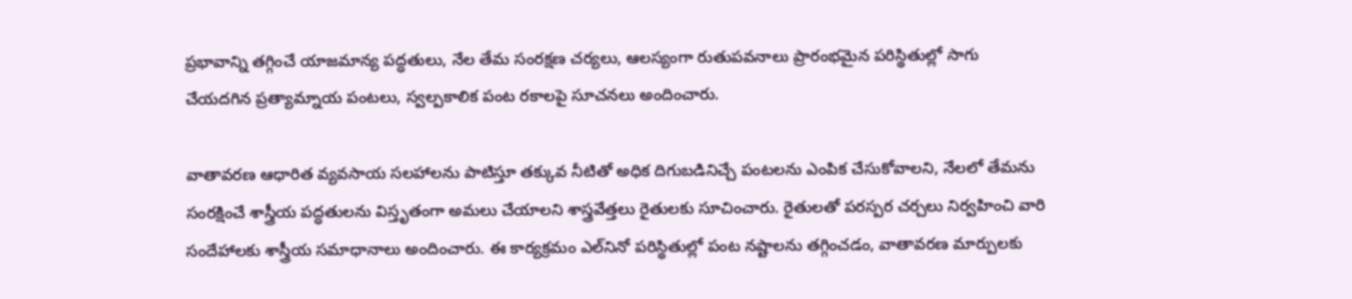ప్రభావాన్ని తగ్గించే యాజమాన్య పద్ధతులు, నేల తేమ సంరక్షణ చర్యలు, ఆలస్యంగా రుతుపవనాలు ప్రారంభమైన పరిస్థితుల్లో సాగు చేయదగిన ప్రత్యామ్నాయ పంటలు, స్వల్పకాలిక పంట రకాలపై సూచనలు అందించారు.

వాతావరణ ఆధారిత వ్యవసాయ సలహాలను పాటిస్తూ తక్కువ నీటితో అధిక దిగుబడినిచ్చే పంటలను ఎంపిక చేసుకోవాలని, నేలలో తేమను సంరక్షించే శాస్త్రీయ పద్ధతులను విస్తృతంగా అమలు చేయాలని శాస్త్రవేత్తలు రైతులకు సూచించారు. రైతులతో పరస్పర చర్చలు నిర్వహించి వారి సందేహాలకు శాస్త్రీయ సమాధానాలు అందించారు. ఈ కార్యక్రమం ఎల్‌నినో పరిస్థితుల్లో పంట నష్టాలను తగ్గించడం, వాతావరణ మార్పులకు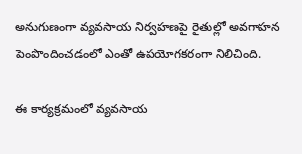అనుగుణంగా వ్యవసాయ నిర్వహణపై రైతుల్లో అవగాహన పెంపొందించడంలో ఎంతో ఉపయోగకరంగా నిలిచింది.

ఈ కార్యక్రమంలో వ్యవసాయ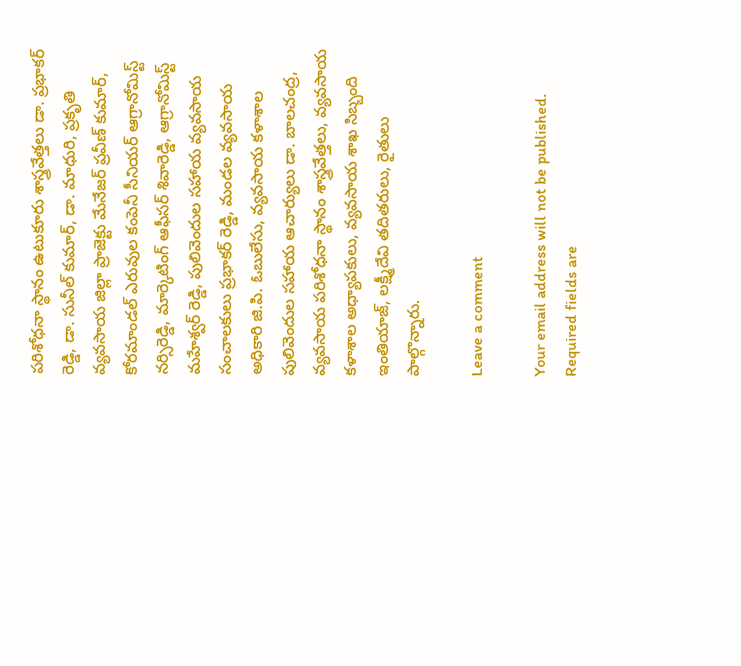పరిశోధనా స్థానం ఉటుకూరు శాస్త్రవేత్తలు డా. ప్రభాకర్ రెడ్డి, డా. సునీల్ కుమార్, డా. మాధురి, ప్రకృతి వ్యవసాయ జిల్లా ప్రాజెక్టు మేనేజర్ ప్రవీణ్ కుమార్, కోరమాండల్ ఎరువుల కంపెనీ సీనియర్ ఆగ్రానోమిస్ట్ నర్సిరెడ్డి, మార్కెటింగ్ ఆఫీసర్ శివారెడ్డి, ఆగ్రానోమిస్ట్ మహేశ్వర్ రెడ్డి, పులివెందుల సహాయ వ్యవసాయ సంచాలకులు ప్రభాకర్ రెడ్డి, మండల వ్యవసాయ అధికారి జి.పి. ఓబులేసు, వ్యవసాయ కళాశాల పులివెందుల సహాయ ఆచార్యులు డా. బాలచంద్ర, వ్యవసాయ పరిశోధనా స్థానం శాస్త్రవేత్తలు, వ్యవసాయ కళాశాల అధ్యాపకులు, వ్యవసాయ శాఖ సిబ్బంది ఇంతియాజ్, లక్ష్మీదేవి తదితరులు, రైతులు పాల్గొన్నారు.

Leave a comment

Your email address will not be published. Required fields are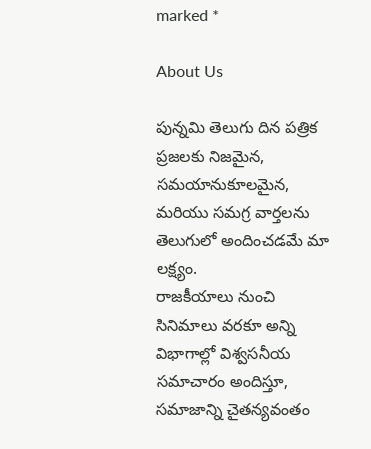marked *

About Us

పున్నమి తెలుగు దిన పత్రిక ప్రజలకు నిజమైన, సమయానుకూలమైన, మరియు సమగ్ర వార్తలను తెలుగులో అందించడమే మా లక్ష్యం.
రాజకీయాలు నుంచి సినిమాలు వరకూ అన్ని విభాగాల్లో విశ్వసనీయ సమాచారం అందిస్తూ, సమాజాన్ని చైతన్యవంతం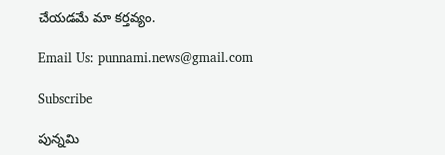చేయడమే మా కర్తవ్యం.

Email Us: punnami.news@gmail.com

Subscribe

పున్నమి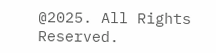@2025. All Rights Reserved.